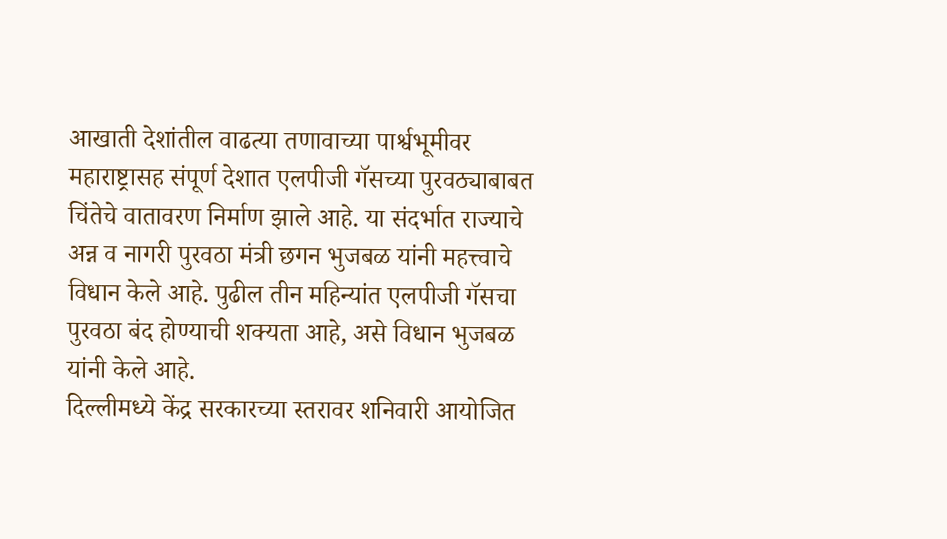आखाती देशांतील वाढत्या तणावाच्या पार्श्वभूमीवर महाराष्ट्रासह संपूर्ण देशात एलपीजी गॅसच्या पुरवठ्याबाबत चिंतेचे वातावरण निर्माण झाले आहे. या संदर्भात राज्याचे अन्न व नागरी पुरवठा मंत्री छगन भुजबळ यांनी महत्त्वाचे विधान केले आहे. पुढील तीन महिन्यांत एलपीजी गॅसचा पुरवठा बंद होण्याची शक्यता आहे, असे विधान भुजबळ यांनी केले आहे.
दिल्लीमध्ये केंद्र सरकारच्या स्तरावर शनिवारी आयोजित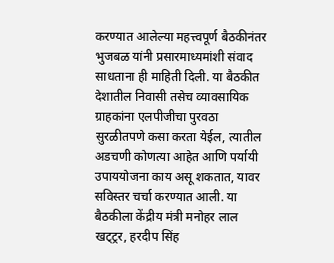करण्यात आलेल्या महत्त्वपूर्ण बैठकीनंतर भुजबळ यांनी प्रसारमाध्यमांशी संवाद साधताना ही माहिती दिली. या बैठकीत देशातील निवासी तसेच व्यावसायिक ग्राहकांना एलपीजीचा पुरवठा सुरळीतपणे कसा करता येईल, त्यातील अडचणी कोणत्या आहेत आणि पर्यायी उपाययोजना काय असू शकतात, यावर सविस्तर चर्चा करण्यात आली. या बैठकीला केंद्रीय मंत्री मनोहर लाल खट्ट्रर, हरदीप सिंह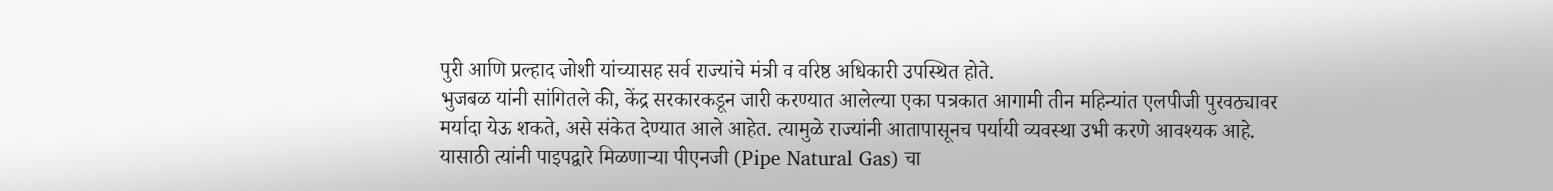पुरी आणि प्रल्हाद जोशी यांच्यासह सर्व राज्यांचे मंत्री व वरिष्ठ अधिकारी उपस्थित होते.
भुजबळ यांनी सांगितले की, केंद्र सरकारकडून जारी करण्यात आलेल्या एका पत्रकात आगामी तीन महिन्यांत एलपीजी पुरवठ्यावर मर्यादा येऊ शकते, असे संकेत देण्यात आले आहेत. त्यामुळे राज्यांनी आतापासूनच पर्यायी व्यवस्था उभी करणे आवश्यक आहे. यासाठी त्यांनी पाइपद्वारे मिळणाऱ्या पीएनजी (Pipe Natural Gas) चा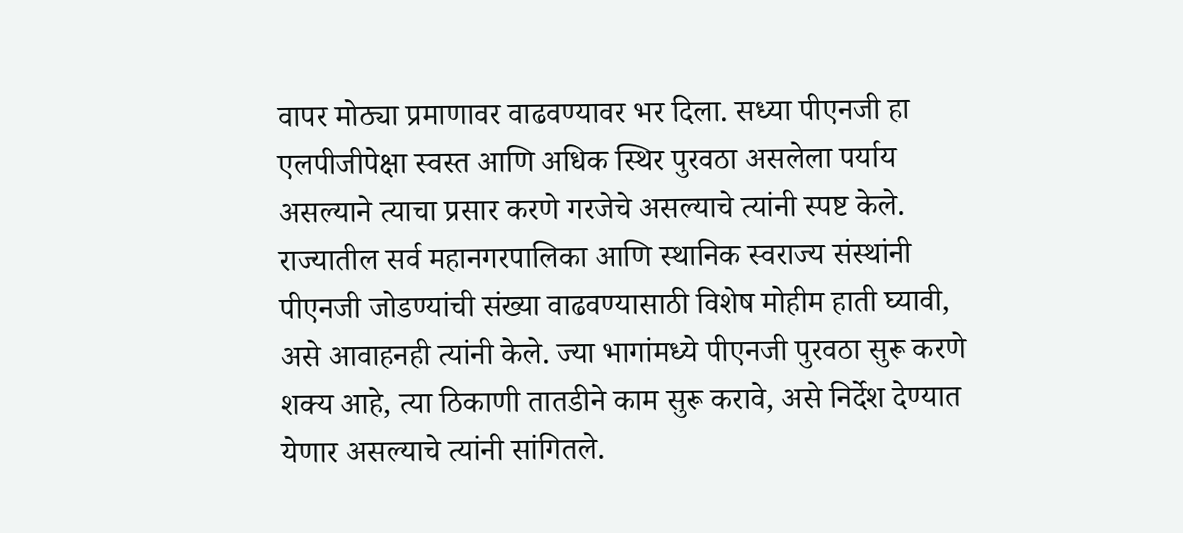वापर मोठ्या प्रमाणावर वाढवण्यावर भर दिला. सध्या पीएनजी हा एलपीजीपेक्षा स्वस्त आणि अधिक स्थिर पुरवठा असलेला पर्याय असल्याने त्याचा प्रसार करणे गरजेचे असल्याचे त्यांनी स्पष्ट केले.
राज्यातील सर्व महानगरपालिका आणि स्थानिक स्वराज्य संस्थांनी पीएनजी जोडण्यांची संख्या वाढवण्यासाठी विशेष मोहीम हाती घ्यावी, असे आवाहनही त्यांनी केले. ज्या भागांमध्ये पीएनजी पुरवठा सुरू करणे शक्य आहे, त्या ठिकाणी तातडीने काम सुरू करावे, असे निर्देश देण्यात येणार असल्याचे त्यांनी सांगितले.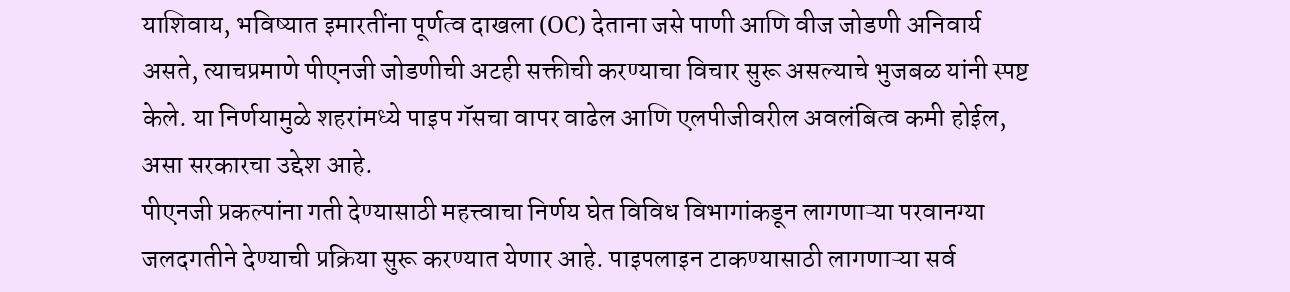याशिवाय, भविष्यात इमारतींना पूर्णत्व दाखला (OC) देताना जसे पाणी आणि वीज जोडणी अनिवार्य असते, त्याचप्रमाणे पीएनजी जोडणीची अटही सक्तीची करण्याचा विचार सुरू असल्याचे भुजबळ यांनी स्पष्ट केले. या निर्णयामुळे शहरांमध्ये पाइप गॅसचा वापर वाढेल आणि एलपीजीवरील अवलंबित्व कमी होईल, असा सरकारचा उद्देश आहे.
पीएनजी प्रकल्पांना गती देण्यासाठी महत्त्वाचा निर्णय घेत विविध विभागांकडून लागणाऱ्या परवानग्या जलदगतीने देण्याची प्रक्रिया सुरू करण्यात येणार आहे. पाइपलाइन टाकण्यासाठी लागणाऱ्या सर्व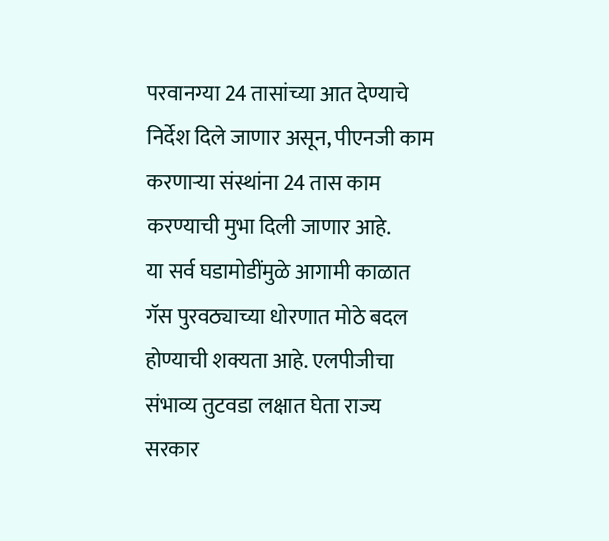परवानग्या 24 तासांच्या आत देण्याचे निर्देश दिले जाणार असून, पीएनजी काम करणाऱ्या संस्थांना 24 तास काम करण्याची मुभा दिली जाणार आहे.
या सर्व घडामोडींमुळे आगामी काळात गॅस पुरवठ्याच्या धोरणात मोठे बदल होण्याची शक्यता आहे. एलपीजीचा संभाव्य तुटवडा लक्षात घेता राज्य सरकार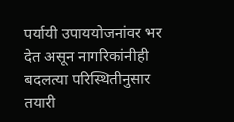पर्यायी उपाययोजनांवर भर देत असून नागरिकांनीही बदलत्या परिस्थितीनुसार तयारी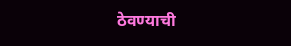ठेवण्याची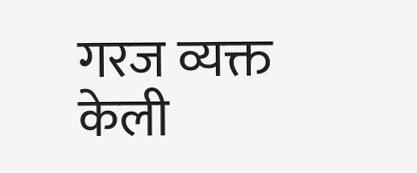गरज व्यक्त केली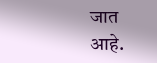जात आहे.